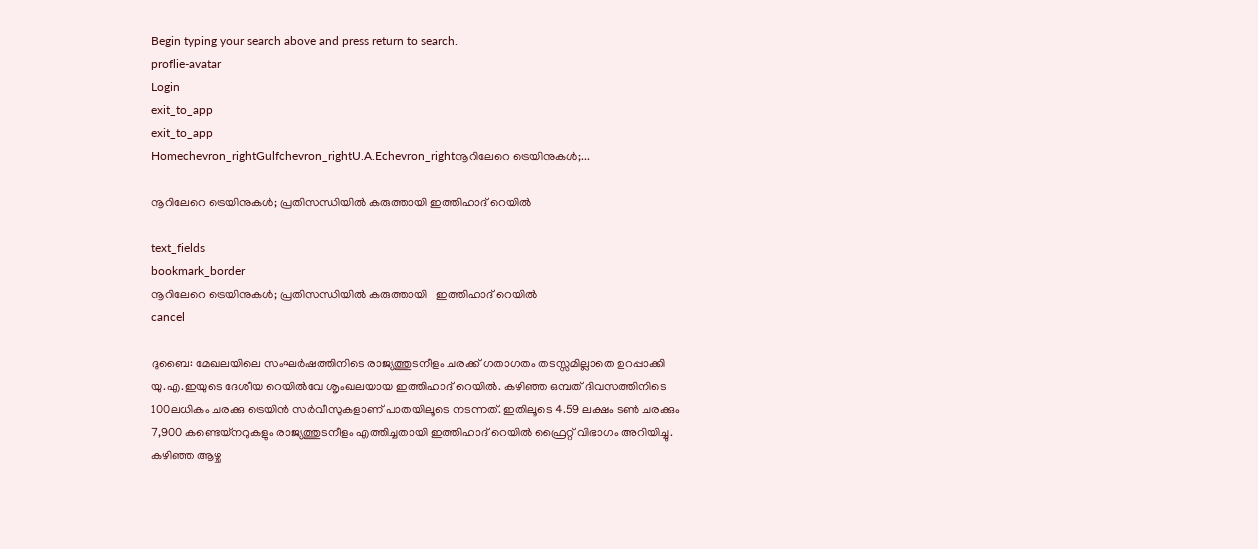Begin typing your search above and press return to search.
proflie-avatar
Login
exit_to_app
exit_to_app
Homechevron_rightGulfchevron_rightU.A.Echevron_rightനൂറിലേറെ ട്രെയിനുകൾ;...

നൂറിലേറെ ട്രെയിനുകൾ; പ്രതിസന്ധിയിൽ കരുത്തായി ഇത്തിഹാദ് റെയിൽ

text_fields
bookmark_border
നൂറിലേറെ ട്രെയിനുകൾ; പ്രതിസന്ധിയിൽ കരുത്തായി   ഇത്തിഹാദ് റെയിൽ
cancel

ദുബൈ: മേഖലയിലെ സംഘർഷത്തിനിടെ രാജ്യത്തുടനീളം ചരക്ക് ഗതാഗതം തടസ്സമില്ലാതെ ഉറപ്പാക്കി യു.എ.ഇയുടെ ദേശീയ റെയിൽവേ ശൃംഖലയായ ഇത്തിഹാദ് റെയിൽ. കഴിഞ്ഞ ഒമ്പത് ദിവസത്തിനിടെ 100ലധികം ചരക്കു ട്രെയിൻ സർവീസുകളാണ് പാതയിലൂടെ നടന്നത്. ഇതിലൂടെ 4.59 ലക്ഷം ടൺ ചരക്കും 7,900 കണ്ടെയ്‌നറുകളും രാജ്യത്തുടനീളം എത്തിച്ചതായി ഇത്തിഹാദ് റെയിൽ ഫ്രൈറ്റ് വിഭാഗം അറിയിച്ചു. കഴിഞ്ഞ ആഴ്ച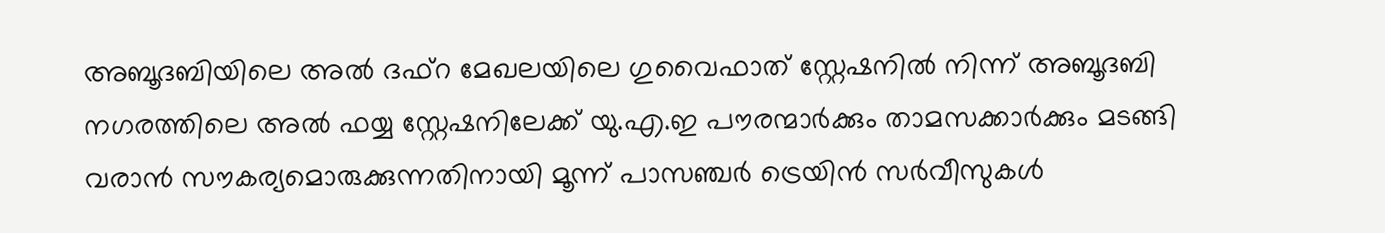അബൂദബിയിലെ അൽ ദഫ്റ മേഖലയിലെ ഗുവൈഫാത് സ്റ്റേഷനിൽ നിന്ന് അബൂദബി നഗരത്തിലെ അൽ ഫയ്യ സ്റ്റേഷനിലേക്ക് യു.എ.ഇ പൗരന്മാർക്കും താമസക്കാർക്കും മടങ്ങി വരാൻ സൗകര്യമൊരുക്കുന്നതിനായി മൂന്ന് പാസഞ്ചർ ട്രെയിൻ സർവീസുകൾ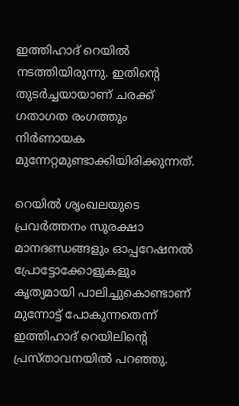ഇത്തിഹാദ് റെയിൽ നടത്തിയിരുന്നു. ഇതിന്‍റെ തുടർച്ചയായാണ് ചരക്ക് ഗതാഗത രംഗത്തും നിർണായക മുന്നേറ്റമുണ്ടാക്കിയിരിക്കുന്നത്.

റെയിൽ ശൃംഖലയുടെ പ്രവർത്തനം സുരക്ഷാ മാനദണ്ഡങ്ങളും ഓപ്പറേഷനൽ പ്രോട്ടോക്കോളുകളും കൃത്യമായി പാലിച്ചുകൊണ്ടാണ് മുന്നോട്ട് പോകുന്നതെന്ന് ഇത്തിഹാദ് റെയിലിന്റെ പ്രസ്താവനയിൽ പറഞ്ഞു.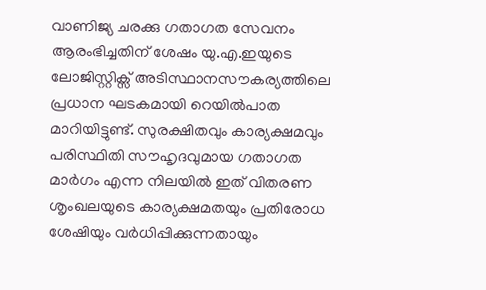വാണിജ്യ ചരക്കു ഗതാഗത സേവനം ആരംഭിച്ചതിന് ശേഷം യു.എ.ഇയുടെ ലോജിസ്റ്റിക്സ് അടിസ്ഥാനസൗകര്യത്തിലെ പ്രധാന ഘടകമായി റെയിൽപാത മാറിയിട്ടുണ്ട്. സുരക്ഷിതവും കാര്യക്ഷമവും പരിസ്ഥിതി സൗഹൃദവുമായ ഗതാഗത മാർഗം എന്ന നിലയിൽ ഇത് വിതരണ ശൃംഖലയുടെ കാര്യക്ഷമതയും പ്രതിരോധ ശേഷിയും വർധിപ്പിക്കുന്നതായും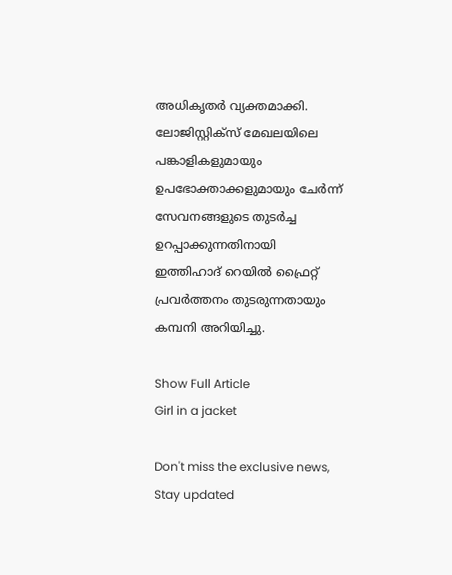അധികൃതർ വ്യക്തമാക്കി. ലോജിസ്റ്റിക്സ് മേഖലയിലെ പങ്കാളികളുമായും ഉപഭോക്താക്കളുമായും ചേർന്ന് സേവനങ്ങളുടെ തുടർച്ച ഉറപ്പാക്കുന്നതിനായി ഇത്തിഹാദ് റെയിൽ ഫ്രൈറ്റ് പ്രവർത്തനം തുടരുന്നതായും കമ്പനി അറിയിച്ചു.

Show Full Article
Girl in a jacket

Don't miss the exclusive news, Stay updated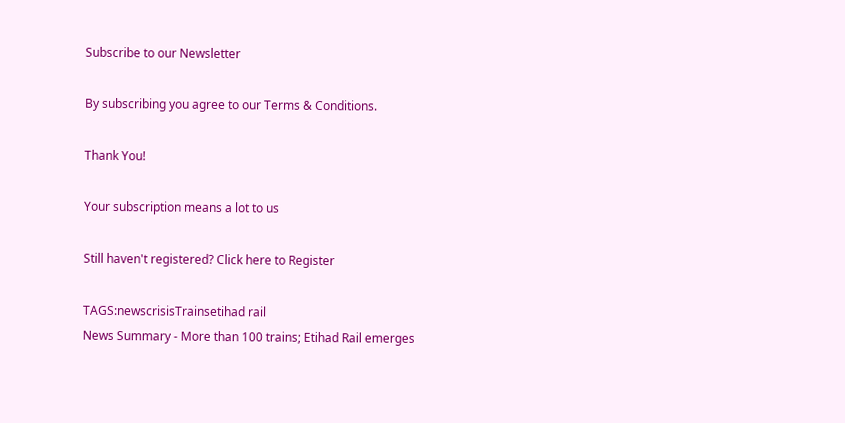Subscribe to our Newsletter

By subscribing you agree to our Terms & Conditions.

Thank You!

Your subscription means a lot to us

Still haven't registered? Click here to Register

TAGS:newscrisisTrainsetihad rail
News Summary - More than 100 trains; Etihad Rail emerges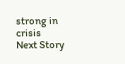strong in crisis
Next Story